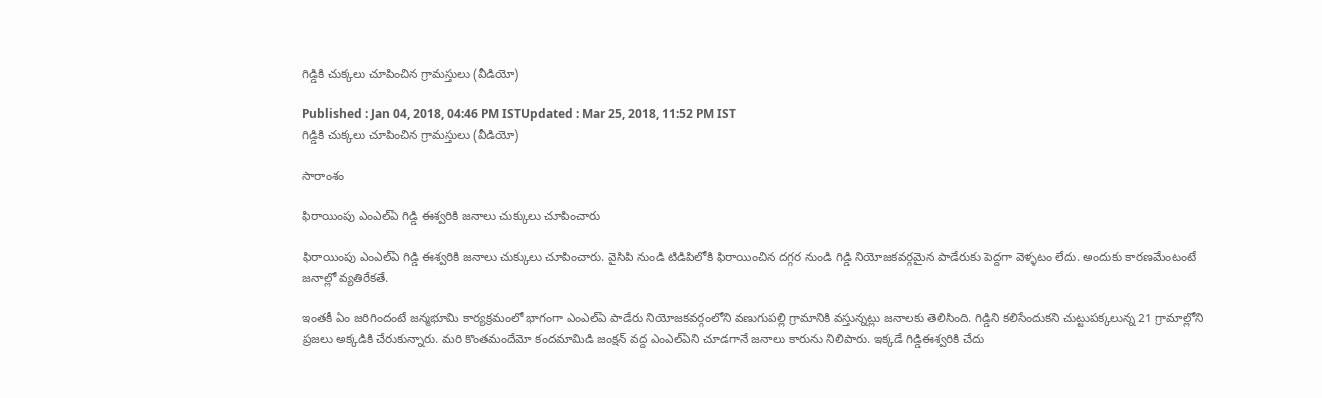గిడ్డికి చుక్కలు చూపించిన గ్రామస్తులు (వీడియో)

Published : Jan 04, 2018, 04:46 PM ISTUpdated : Mar 25, 2018, 11:52 PM IST
గిడ్డికి చుక్కలు చూపించిన గ్రామస్తులు (వీడియో)

సారాంశం

ఫిరాయింపు ఎంఎల్ఏ గిడ్డి ఈశ్వరికి జనాలు చుక్కులు చూపించారు

ఫిరాయింపు ఎంఎల్ఏ గిడ్డి ఈశ్వరికి జనాలు చుక్కులు చూపించారు. వైసిపి నుండి టిడిపిలోకి ఫిరాయించిన దగ్గర నుండి గిడ్డి నియోజకవర్గమైన పాడేరుకు పెద్దగా వెళ్ళటం లేదు. అందుకు కారణమేంటంటే జనాల్లో వ్యతిరేకతే.

ఇంతకీ ఏం జరిగిందంటే జన్మభూమి కార్యక్రమంలో భాగంగా ఎంఎల్ఏ పాడేరు నియోజకవర్గంలోని వణుగుపల్లి గ్రామానికి వస్తున్నట్లు జనాలకు తెలిసింది. గిడ్డిని కలిసేందుకని చుట్టుపక్కలున్న 21 గ్రామాల్లోని ప్రజలు అక్కడికి చేరుకున్నారు. మరి కొంతమందేమో కందమామిడి జంక్షన్ వద్ద ఎంఎల్ఏని చూడగానే జనాలు కారును నిలిపారు. ఇక్కడే గిడ్డిఈశ్వరికి చేదు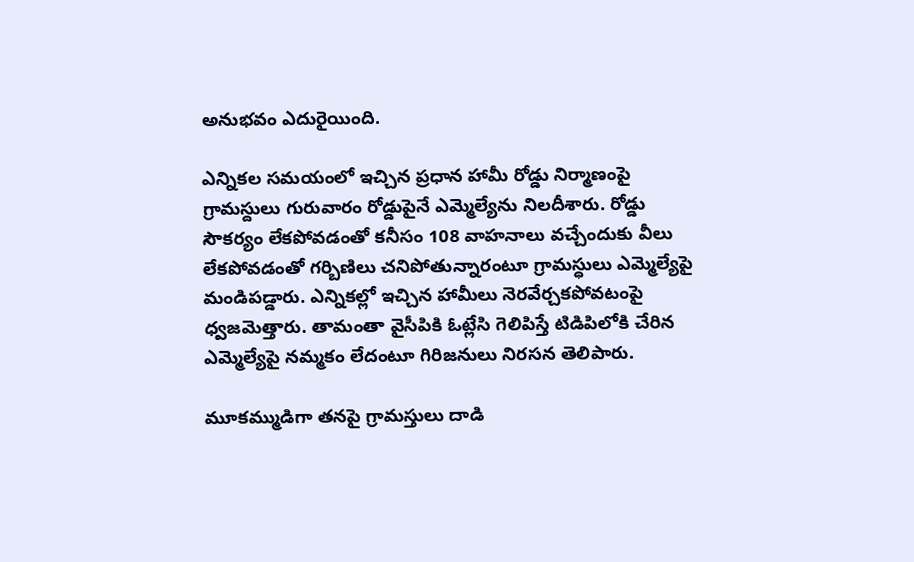అనుభవం ఎదురైయింది.

ఎన్నికల సమయంలో ఇచ్చిన ప్రధాన హామీ రోడ్డు నిర్మాణంపై గ్రామస్దులు గురువారం రోడ్డుపైనే ఎమ్మెల్యేను నిలదీశారు. రోడ్డు సౌకర్యం లేకపోవడంతో కనీసం 108 వాహనాలు వచ్చేందుకు వీలు లేకపోవడంతో గర్బిణిలు చనిపోతున్నారంటూ గ్రామస్ధులు ఎమ్మెల్యేపై మండిపడ్డారు. ఎన్నికల్లో ఇచ్చిన హామీలు నెరవేర్చకపోవటంపై ధ్వజమెత్తారు. తామంతా వైసీపికి ఓట్లేసి గెలిపిస్తే టిడిపిలోకి చేరిన ఎమ్మెల్యేపై నమ్మకం లేదంటూ గిరిజనులు నిరసన తెలిపారు.

మూకమ్ముడిగా తనపై గ్రామస్తులు దాడి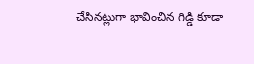చేసినట్లుగా భావించిన గిడ్డి కూడా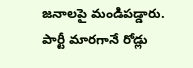జనాలపై మండిపడ్డారు. పార్టీ మారగానే రోడ్లు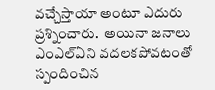వచ్చేస్తాయా అంటూ ఎదురు ప్రశ్నించారు.  అయినా జనాలు ఎంఎల్ఏని వదలకపోవటంతో స్పందించిన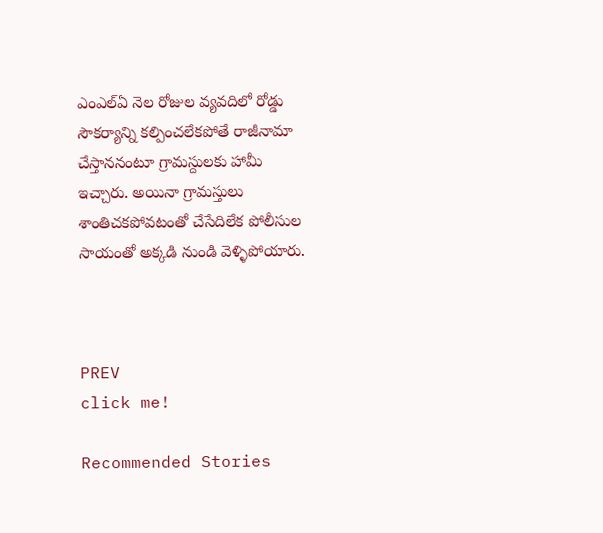ఎంఎల్ఏ నెల రోజుల వ్యవదిలో రోడ్డు సౌకర్యాన్ని కల్పించలేకపోతే రాజీనామా చేస్తాననంటూ గ్రామస్దులకు హామీ ఇచ్చారు. అయినా గ్రామస్తులు శాంతిచకపోవటంతో చేసేదిలేక పోలీసుల సాయంతో అక్కడి నుండి వెళ్ళిపోయారు.



PREV
click me!

Recommended Stories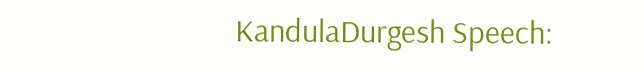KandulaDurgesh Speech: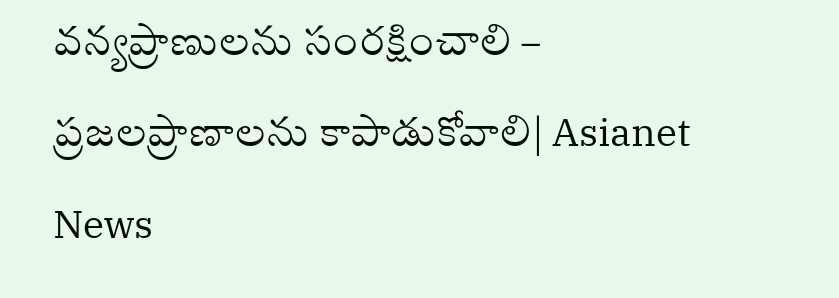వన్యప్రాణులను సంరక్షించాలి – ప్రజలప్రాణాలను కాపాడుకోవాలి| Asianet News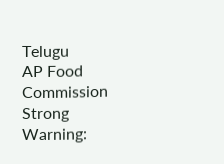Telugu
AP Food Commission Strong Warning: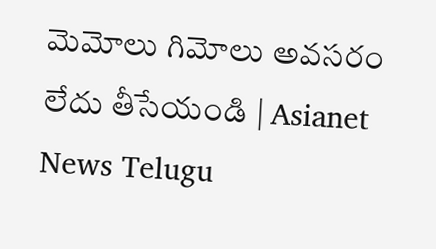మెమోలు గిమోలు అవసరం లేదు తీసేయండి | Asianet News Telugu